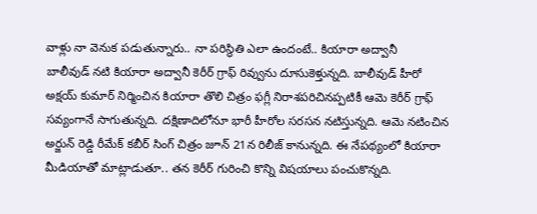వాళ్లు నా వెనుక పడుతున్నారు.. నా పరిస్థితి ఎలా ఉందంటే.. కియారా అద్వానీ
బాలీవుడ్ నటి కియారా అద్వానీ కెరీర్ గ్రాఫ్ రివ్వును దూసుకెళ్తున్నది. బాలీవుడ్ హీరో అక్షయ్ కుమార్ నిర్మించిన కియారా తొలి చిత్రం ఫగ్లీ నిరాశపరిచినప్పటికీ ఆమె కెరీర్ గ్రాఫ్ సవ్యంగానే సాగుతున్నది. దక్షిణాదిలోనూ భారీ హీరోల సరసన నటిస్తున్నది. ఆమె నటించిన అర్జున్ రెడ్డి రీమేక్ కబీర్ సింగ్ చిత్రం జూన్ 21న రిలీజ్ కానున్నది. ఈ నేపథ్యంలో కియారా మీడియాతో మాట్లాడుతూ.. తన కెరీర్ గురించి కొన్ని విషయాలు పంచుకొన్నది.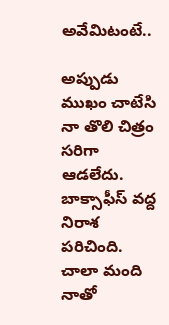అవేమిటంటే..

అప్పుడు ముఖం చాటేసి
నా తొలి చిత్రం సరిగా ఆడలేదు. బాక్సాఫీస్ వద్ద నిరాశ పరిచింది. చాలా మంది నాతో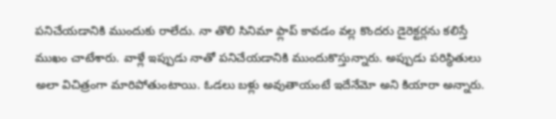పనిచేయడానికి ముందుకు రాలేదు. నా తొలి సినిమా ఫ్లాప్ కావడం వల్ల కొందరు డైరెక్టర్లను కలిస్తే ముఖం చాటేశారు. వాళ్లే ఇప్పుడు నాతో పనిచేయడానికి ముందుకొస్తున్నారు. అప్పుడు పరిస్థితులు అలా విచిత్రంగా మారిపోతుంటాయి. ఓడలు బళ్లు అవుతాయంటే ఇదేనేమో అని కియారా అన్నారు.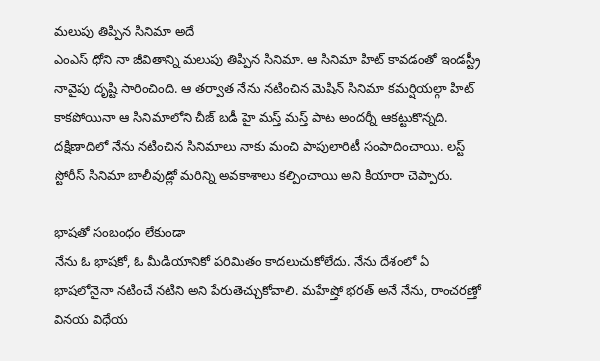మలుపు తిప్పిన సినిమా అదే
ఎంఎస్ ధోని నా జీవితాన్ని మలుపు తిప్పిన సినిమా. ఆ సినిమా హిట్ కావడంతో ఇండస్ట్రీ నావైపు దృష్టి సారించింది. ఆ తర్వాత నేను నటించిన మెషిన్ సినిమా కమర్షియల్గా హిట్ కాకపోయినా ఆ సినిమాలోని చీజ్ బడీ హై మస్త్ మస్త్ పాట అందర్నీ ఆకట్టుకొన్నది. దక్షిణాదిలో నేను నటించిన సినిమాలు నాకు మంచి పాపులారిటీ సంపాదించాయి. లస్ట్ స్టోరీస్ సినిమా బాలీవుడ్లో మరిన్ని అవకాశాలు కల్పించాయి అని కియారా చెప్పారు.

భాషతో సంబంధం లేకుండా
నేను ఓ భాషకో, ఓ మీడియానికో పరిమితం కాదలుచుకోలేదు. నేను దేశంలో ఏ భాషలోనైనా నటించే నటిని అని పేరుతెచ్చుకోవాలి. మహేష్తో భరత్ అనే నేను, రాంచరణ్తో వినయ విధేయ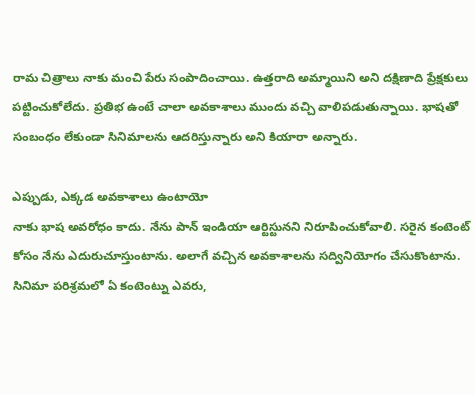రామ చిత్రాలు నాకు మంచి పేరు సంపాదించాయి. ఉత్తరాది అమ్మాయిని అని దక్షిణాది ప్రేక్షకులు పట్టించుకోలేదు. ప్రతిభ ఉంటే చాలా అవకాశాలు ముందు వచ్చి వాలిపడుతున్నాయి. భాషతో సంబంధం లేకుండా సినిమాలను ఆదరిస్తున్నారు అని కియారా అన్నారు.

ఎప్పుడు, ఎక్కడ అవకాశాలు ఉంటాయో
నాకు భాష అవరోధం కాదు. నేను పాన్ ఇండియా ఆర్టిస్టునని నిరూపించుకోవాలి. సరైన కంటెంట్ కోసం నేను ఎదురుచూస్తుంటాను. అలాగే వచ్చిన అవకాశాలను సద్వినియోగం చేసుకొంటాను. సినిమా పరిశ్రమలో ఏ కంటెంట్ను ఎవరు,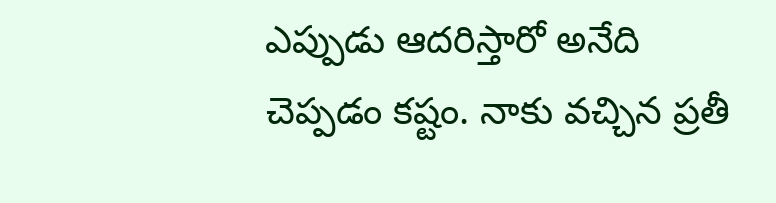ఎప్పుడు ఆదరిస్తారో అనేది చెప్పడం కష్టం. నాకు వచ్చిన ప్రతీ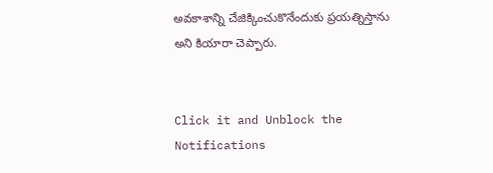అవకాశాన్ని చేజిక్కించుకొనేందుకు ప్రయత్నిస్తాను అని కియారా చెప్పారు.


Click it and Unblock the Notifications